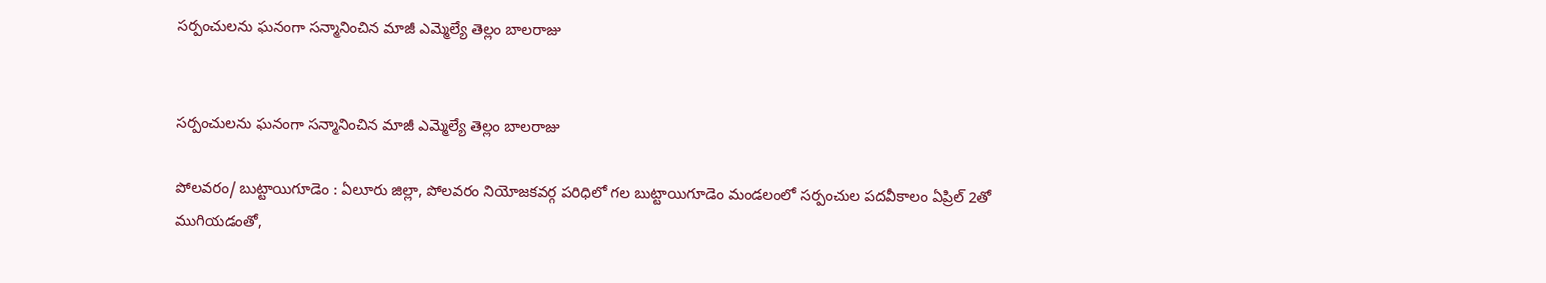సర్పంచులను ఘనంగా సన్మానించిన మాజీ ఎమ్మెల్యే తెల్లం బాలరాజు


సర్పంచులను ఘనంగా సన్మానించిన మాజీ ఎమ్మెల్యే తెల్లం బాలరాజు

పోలవరం/ బుట్టాయిగూడెం : ఏలూరు జిల్లా, పోలవరం నియోజకవర్గ పరిధిలో గల బుట్టాయిగూడెం మండలంలో సర్పంచుల పదవీకాలం ఏప్రిల్ 2తో ముగియడంతో,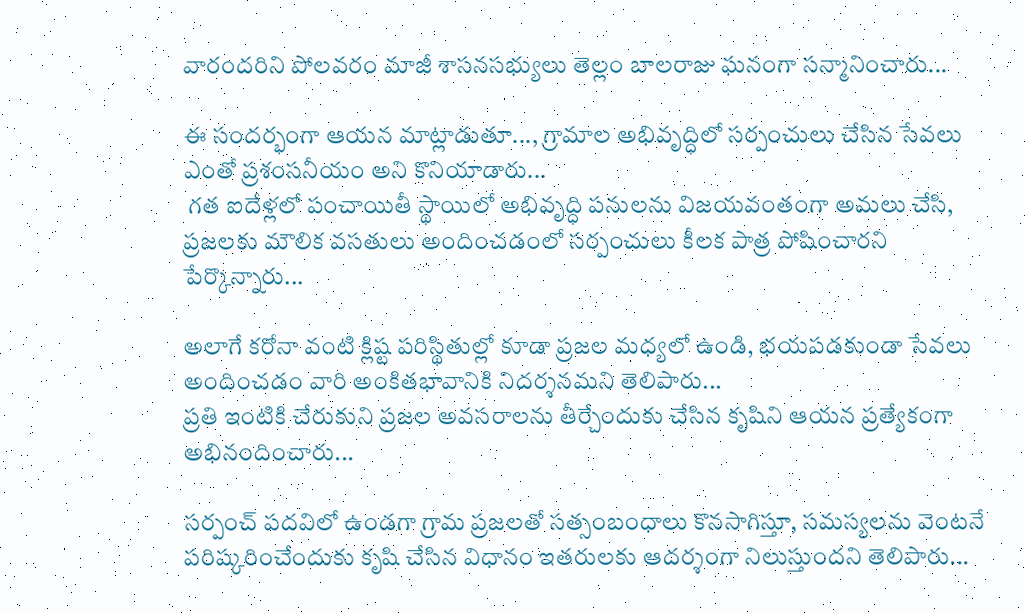వారందరిని పోలవరం మాజీ శాసనసభ్యులు తెల్లం బాలరాజు ఘనంగా సన్మానించారు...

ఈ సందర్భంగా ఆయన మాట్లాడుతూ..., గ్రామాల అభివృద్ధిలో సర్పంచులు చేసిన సేవలు ఎంతో ప్రశంసనీయం అని కొనియాడారు...
 గత ఐదేళ్లలో పంచాయితీ స్థాయిలో అభివృద్ధి పనులను విజయవంతంగా అమలు చేసి, ప్రజలకు మౌలిక వసతులు అందించడంలో సర్పంచులు కీలక పాత్ర పోషించారని పేర్కొన్నారు...

అలాగే కరోనా వంటి క్లిష్ట పరిస్థితుల్లో కూడా ప్రజల మధ్యలో ఉండి, భయపడకుండా సేవలు అందించడం వారి అంకితభావానికి నిదర్శనమని తెలిపారు...
ప్రతి ఇంటికి చేరుకుని ప్రజల అవసరాలను తీర్చేందుకు చేసిన కృషిని ఆయన ప్రత్యేకంగా అభినందించారు...

సర్పంచ్ పదవిలో ఉండగా గ్రామ ప్రజలతో సత్సంబంధాలు కొనసాగిస్తూ, సమస్యలను వెంటనే పరిష్కరించేందుకు కృషి చేసిన విధానం ఇతరులకు ఆదర్శంగా నిలుస్తుందని తెలిపారు...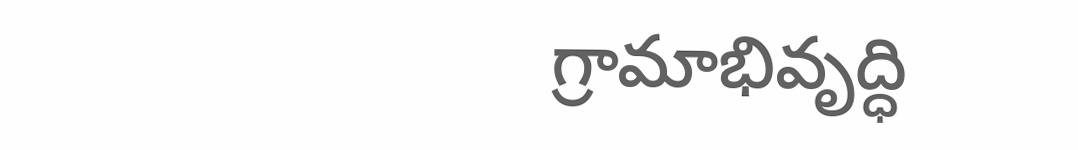గ్రామాభివృద్ధి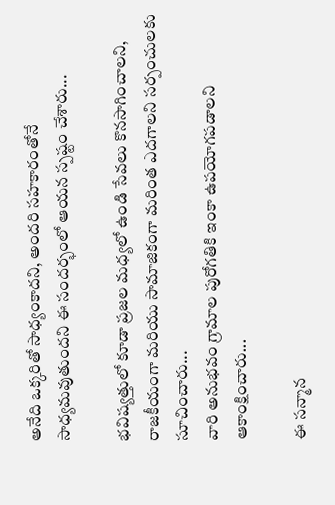అనేది ఒక్కరితో సాధ్యంకాదని, అందరి సహకారంతోనే సాధ్యమవుతుందని ఈ సందర్భంలో ఆయన స్పష్టం చేశారు...

భవిష్యత్తులో కూడా ప్రజల మధ్యలో ఉండి సేవలు కొనసాగించాలని, రాజకీయంగా మరియు సామాజికంగా మరింత ఎదగాలని సర్పంచులకు సూచించారు...
వారి అనుభవం గ్రామాల పురోగతికి ఇంకా ఉపయోగపడాలని ఆకాంక్షించారు...

ఈ సన్మాన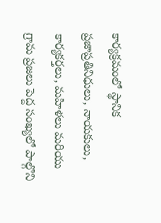కార్యక్రమంలో స్థానిక ప్రజాప్రతినిధులు, నాయకులు, కార్యకర్తలు, మహిళలు మరియు గ్రామ ప్రజలు పెద్ద సంఖ్యలో పాల్గొని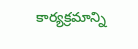కార్యక్రమాన్ని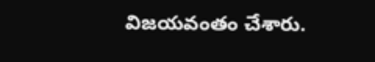విజయవంతం చేశారు.